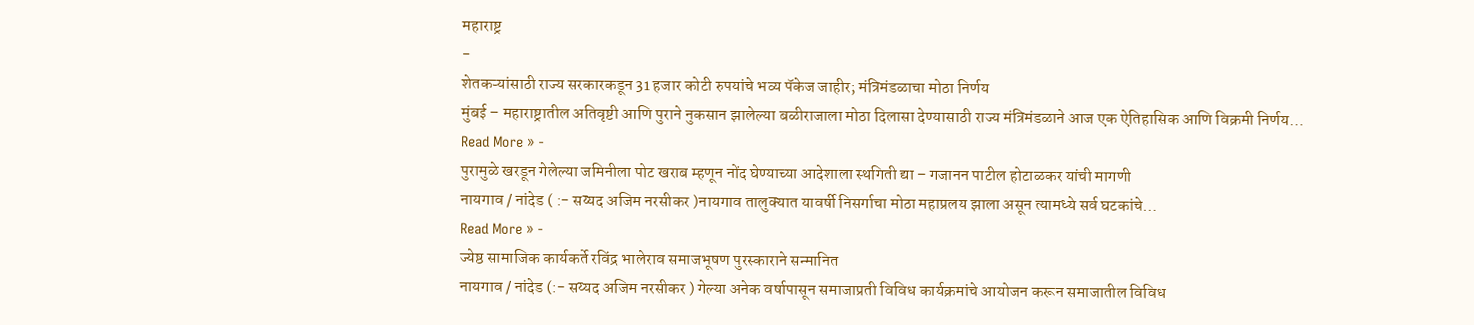महाराष्ट्र
-
शेतकऱ्यांसाठी राज्य सरकारकडून 31 हजार कोटी रुपयांचे भव्य पॅकेज जाहीर; मंत्रिमंडळाचा मोठा निर्णय
मुंबई – महाराष्ट्रातील अतिवृष्टी आणि पुराने नुकसान झालेल्या बळीराजाला मोठा दिलासा देण्यासाठी राज्य मंत्रिमंडळाने आज एक ऐतिहासिक आणि विक्रमी निर्णय…
Read More » -
पुरामुळे खरडून गेलेल्या जमिनीला पोट खराब म्हणून नोंद घेण्याच्या आदेशाला स्थगिती द्या – गजानन पाटील होटाळकर यांची मागणी
नायगाव / नांदेड ( :- सय्यद अजिम नरसीकर )नायगाव तालुक्यात यावर्षी निसर्गाचा मोठा महाप्रलय झाला असून त्यामध्ये सर्व घटकांचे…
Read More » -
ज्येष्ठ सामाजिक कार्यकर्ते रविंद्र भालेराव समाजभूषण पुरस्काराने सन्मानित
नायगाव / नांदेड (:- सय्यद अजिम नरसीकर ) गेल्या अनेक वर्षापासून समाजाप्रती विविध कार्यक्रमांचे आयोजन करून समाजातील विविध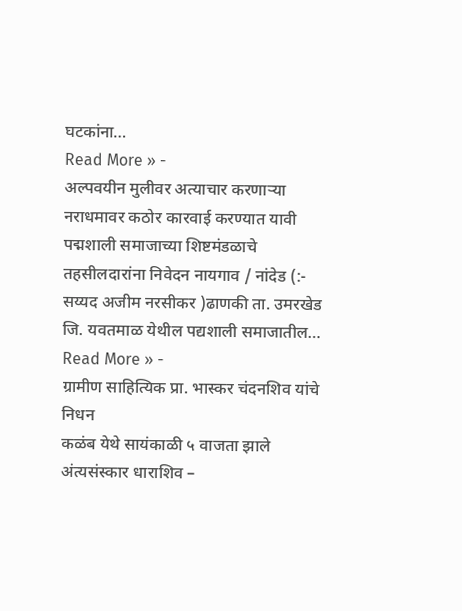घटकांना…
Read More » -
अल्पवयीन मुलीवर अत्याचार करणाऱ्या नराधमावर कठोर कारवाई करण्यात यावी
पद्मशाली समाजाच्या शिष्टमंडळाचे तहसीलदारांना निवेदन नायगाव / नांदेड (:- सय्यद अजीम नरसीकर )ढाणकी ता. उमरखेड जि. यवतमाळ येथील पद्यशाली समाजातील…
Read More » -
ग्रामीण साहित्यिक प्रा. भास्कर चंदनशिव यांचे निधन
कळंब येथे सायंकाळी ५ वाजता झाले अंत्यसंस्कार धाराशिव –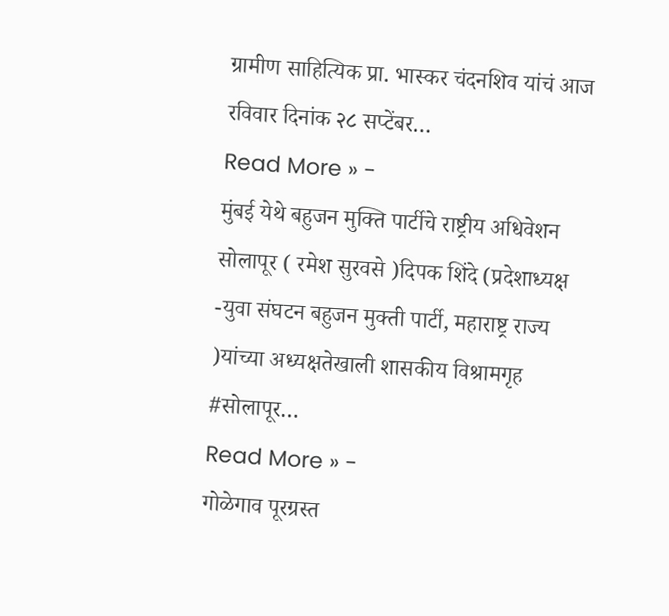ग्रामीण साहित्यिक प्रा. भास्कर चंदनशिव यांचं आज रविवार दिनांक २८ सप्टेंबर…
Read More » -
मुंबई येथे बहुजन मुक्ति पार्टीचे राष्ट्रीय अधिवेशन
सोलापूर ( रमेश सुरवसे )दिपक शिंदे (प्रदेशाध्यक्ष -युवा संघटन बहुजन मुक्ती पार्टी, महाराष्ट्र राज्य )यांच्या अध्यक्षतेखाली शासकीय विश्रामगृह #सोलापूर…
Read More » -
गोळेगाव पूरग्रस्त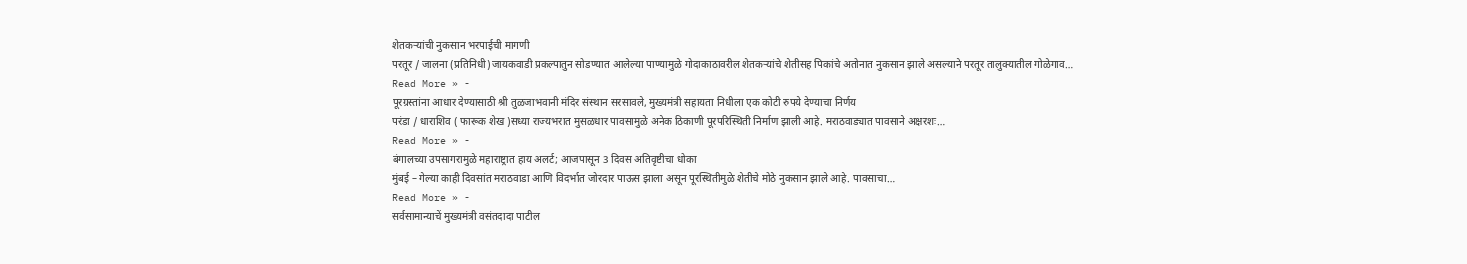शेतकऱ्यांची नुकसान भरपाईची मागणी
परतूर / जालना (प्रतिनिधी)जायकवाडी प्रकल्पातुन सोडण्यात आलेल्या पाण्यामुळे गोदाकाठावरील शेतकऱ्यांचे शेतीसह पिकांचे अतोनात नुकसान झाले असल्याने परतूर तालुक्यातील गोळेगाव…
Read More » -
पूरग्रस्तांना आधार देण्यासाठी श्री तुळजाभवानी मंदिर संस्थान सरसावले, मुख्यमंत्री सहायता निधीला एक कोटी रुपये देण्याचा निर्णय
परंडा / धाराशिव ( फारूक शेख )सध्या राज्यभरात मुसळधार पावसामुळे अनेक ठिकाणी पूरपरिस्थिती निर्माण झाली आहे. मराठवाड्यात पावसाने अक्षरशः…
Read More » -
बंगालच्या उपसागरामुळे महाराष्ट्रात हाय अलर्ट; आजपासून 3 दिवस अतिवृष्टीचा धोका
मुंबई – गेल्या काही दिवसांत मराठवाडा आणि विदर्भात जोरदार पाऊस झाला असून पूरस्थितीमुळे शेतीचे मोठे नुकसान झाले आहे. पावसाचा…
Read More » -
सर्वसामान्याचें मुख्यमंत्री वसंतदादा पाटील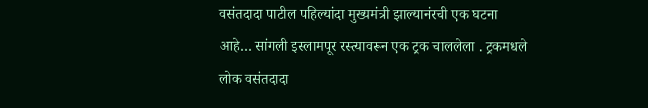वसंतदादा पाटील पहिल्यांदा मुख्यमंत्री झाल्यानंरची एक घटना आहे… सांगली इस्लामपूर रस्त्यावरून एक ट्रक चाललेला . ट्रकमधले लोक वसंतदादा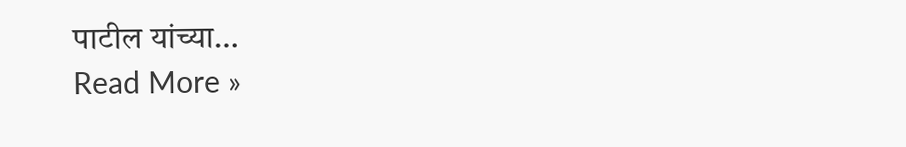पाटील यांच्या…
Read More »